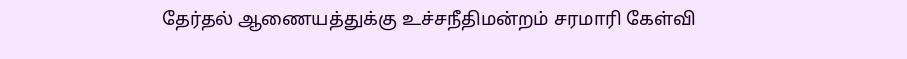தேர்தல் ஆணையத்துக்கு உச்சநீதிமன்றம் சரமாரி கேள்வி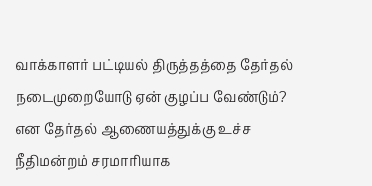வாக்காளர் பட்டியல் திருத்தத்தை தேர்தல் நடைமுறையோடு ஏன் குழப்ப வேண்டும்? என தேர்தல் ஆணையத்துக்கு உச்ச நீதிமன்றம் சரமாரியாக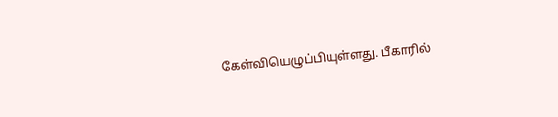கேள்வியெழுப்பியுள்ளது. பீகாரில்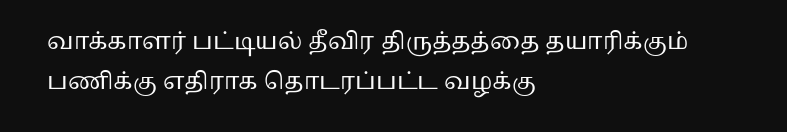வாக்காளர் பட்டியல் தீவிர திருத்தத்தை தயாரிக்கும் பணிக்கு எதிராக தொடரப்பட்ட வழக்கு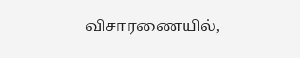விசாரணையில்,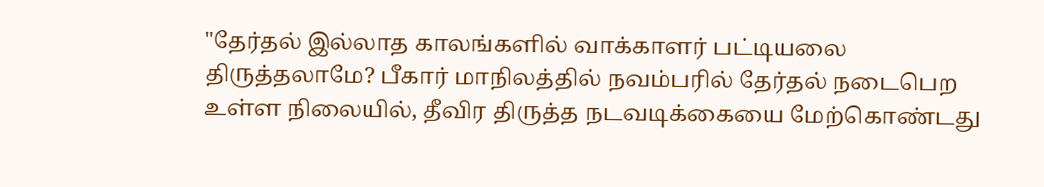"தேர்தல் இல்லாத காலங்களில் வாக்காளர் பட்டியலை திருத்தலாமே? பீகார் மாநிலத்தில் நவம்பரில் தேர்தல் நடைபெற உள்ள நிலையில், தீவிர திருத்த நடவடிக்கையை மேற்கொண்டது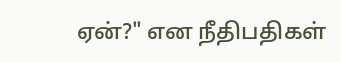ஏன்?" என நீதிபதிகள்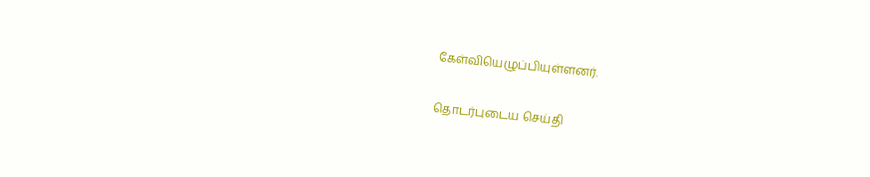கேள்வியெழுப்பியுள்ளனர்.

தொடர்புடைய செய்தி